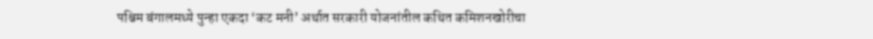पश्चिम बंगालमध्ये पुन्हा एकदा ‘कट मनी’ अर्थात सरकारी योजनांतील कथित कमिशनखोरीचा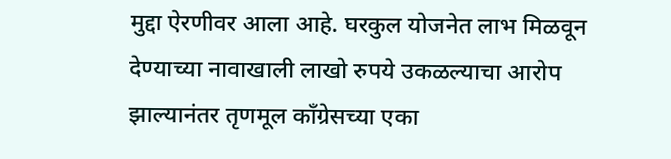मुद्दा ऐरणीवर आला आहे. घरकुल योजनेत लाभ मिळवून देण्याच्या नावाखाली लाखो रुपये उकळल्याचा आरोप झाल्यानंतर तृणमूल काँग्रेसच्या एका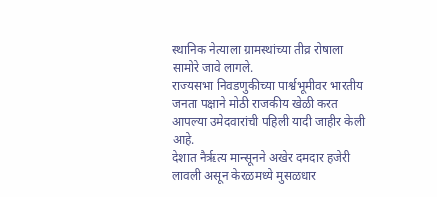स्थानिक नेत्याला ग्रामस्थांच्या तीव्र रोषाला सामोरे जावे लागले.
राज्यसभा निवडणुकीच्या पार्श्वभूमीवर भारतीय जनता पक्षाने मोठी राजकीय खेळी करत आपल्या उमेदवारांची पहिली यादी जाहीर केली आहे.
देशात नैर्ऋत्य मान्सूनने अखेर दमदार हजेरी लावली असून केरळमध्ये मुसळधार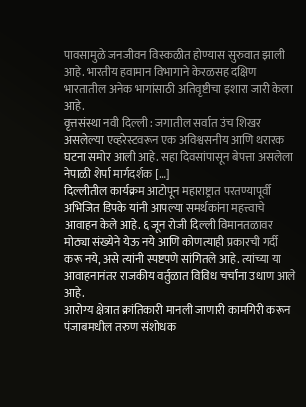पावसामुळे जनजीवन विस्कळीत होण्यास सुरुवात झाली आहे. भारतीय हवामान विभागाने केरळसह दक्षिण भारतातील अनेक भागांसाठी अतिवृष्टीचा इशारा जारी केला आहे.
वृत्तसंस्था नवी दिल्ली : जगातील सर्वात उंच शिखर असलेल्या एव्हरेस्टवरून एक अविश्वसनीय आणि थरारक घटना समोर आली आहे. सहा दिवसांपासून बेपत्ता असलेला नेपाळी शेर्पा मार्गदर्शक […]
दिल्लीतील कार्यक्रम आटोपून महाराष्ट्रात परतण्यापूर्वी अभिजित डिपके यांनी आपल्या समर्थकांना महत्त्वाचे आवाहन केले आहे. ६ जून रोजी दिल्ली विमानतळावर मोठ्या संख्येने येऊ नये आणि कोणत्याही प्रकारची गर्दी करू नये, असे त्यांनी स्पष्टपणे सांगितले आहे. त्यांच्या या आवाहनानंतर राजकीय वर्तुळात विविध चर्चांना उधाण आले आहे.
आरोग्य क्षेत्रात क्रांतिकारी मानली जाणारी कामगिरी करून पंजाबमधील तरुण संशोधक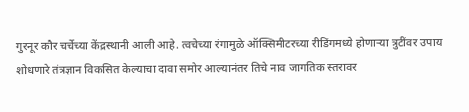गुरनूर कौर चर्चेच्या केंद्रस्थानी आली आहे. त्वचेच्या रंगामुळे ऑक्सिमीटरच्या रीडिंगमध्ये होणाऱ्या त्रुटींवर उपाय शोधणारे तंत्रज्ञान विकसित केल्याचा दावा समोर आल्यानंतर तिचे नाव जागतिक स्तरावर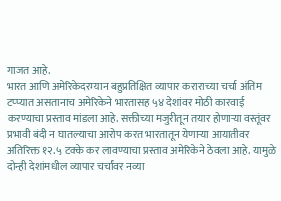गाजत आहे.
भारत आणि अमेरिकेदरम्यान बहुप्रतिक्षित व्यापार कराराच्या चर्चा अंतिम टप्प्यात असतानाच अमेरिकेने भारतासह ५४ देशांवर मोठी कारवाई करण्याचा प्रस्ताव मांडला आहे. सक्तीच्या मजुरीतून तयार होणाऱ्या वस्तूंवर प्रभावी बंदी न घातल्याचा आरोप करत भारतातून येणाऱ्या आयातीवर अतिरिक्त १२.५ टक्के कर लावण्याचा प्रस्ताव अमेरिकेने ठेवला आहे. यामुळे दोन्ही देशांमधील व्यापार चर्चांवर नव्या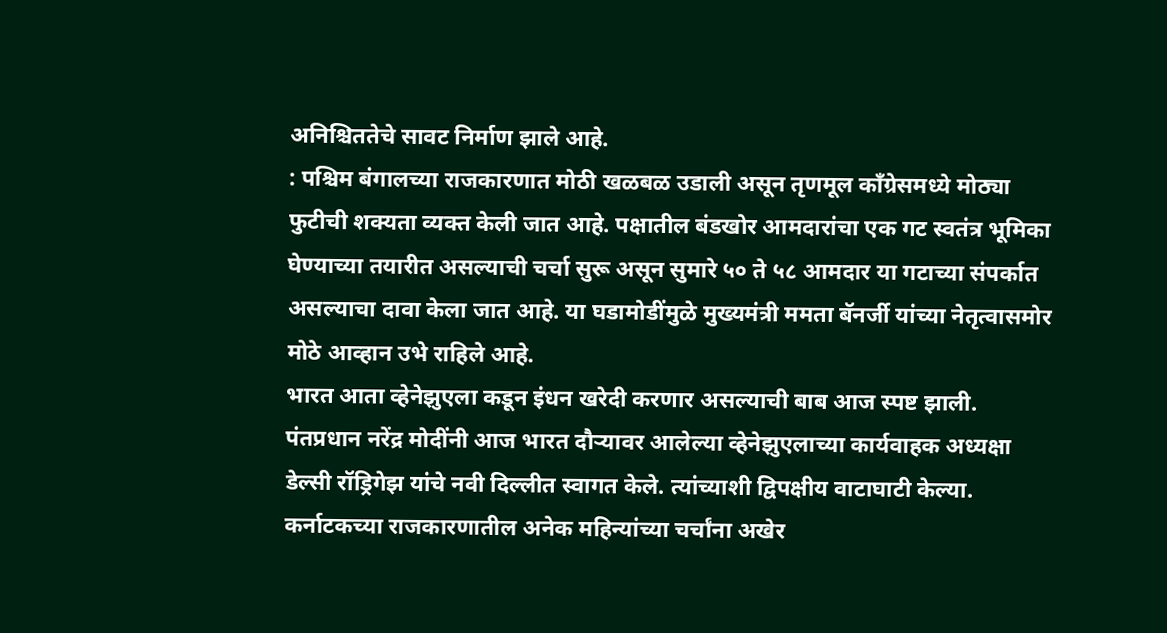अनिश्चिततेचे सावट निर्माण झाले आहे.
: पश्चिम बंगालच्या राजकारणात मोठी खळबळ उडाली असून तृणमूल काँग्रेसमध्ये मोठ्या फुटीची शक्यता व्यक्त केली जात आहे. पक्षातील बंडखोर आमदारांचा एक गट स्वतंत्र भूमिका घेण्याच्या तयारीत असल्याची चर्चा सुरू असून सुमारे ५० ते ५८ आमदार या गटाच्या संपर्कात असल्याचा दावा केला जात आहे. या घडामोडींमुळे मुख्यमंत्री ममता बॅनर्जी यांच्या नेतृत्वासमोर मोठे आव्हान उभे राहिले आहे.
भारत आता व्हेनेझुएला कडून इंधन खरेदी करणार असल्याची बाब आज स्पष्ट झाली. पंतप्रधान नरेंद्र मोदींनी आज भारत दौऱ्यावर आलेल्या व्हेनेझुएलाच्या कार्यवाहक अध्यक्षा डेल्सी रॉड्रिगेझ यांचे नवी दिल्लीत स्वागत केले. त्यांच्याशी द्विपक्षीय वाटाघाटी केल्या.
कर्नाटकच्या राजकारणातील अनेक महिन्यांच्या चर्चांना अखेर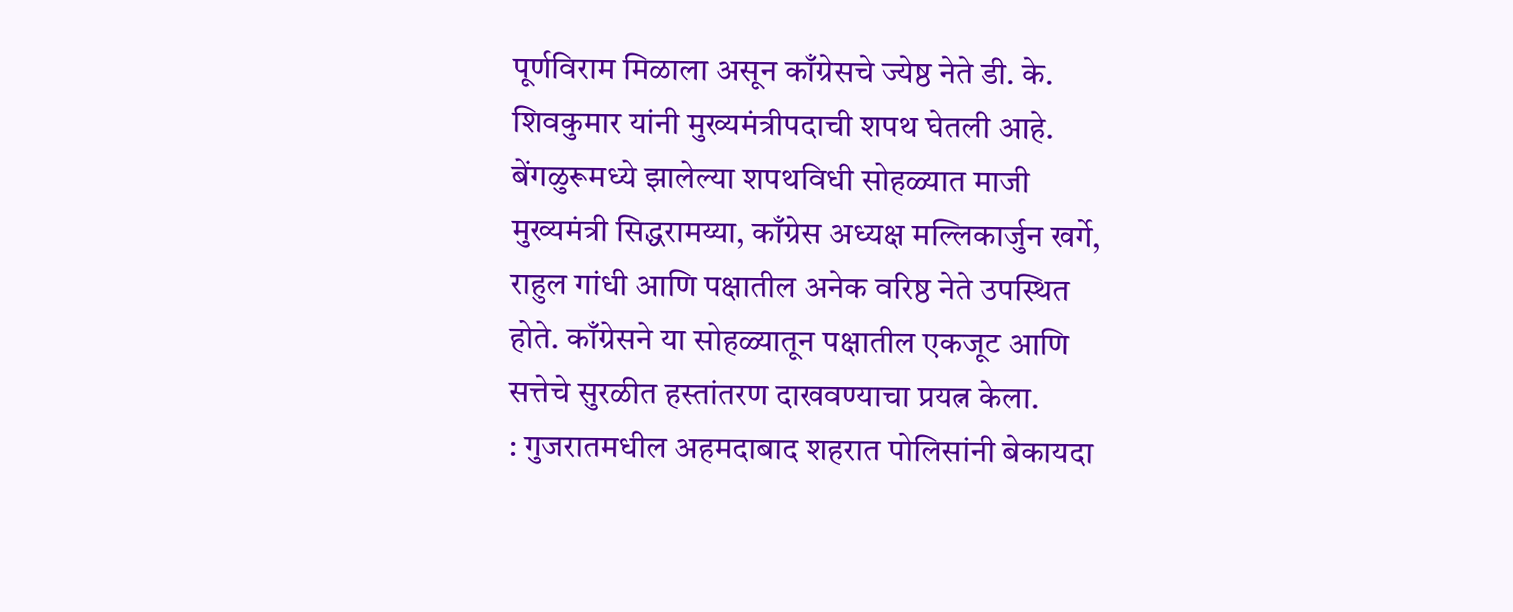पूर्णविराम मिळाला असून काँग्रेसचे ज्येष्ठ नेते डी. के. शिवकुमार यांनी मुख्यमंत्रीपदाची शपथ घेतली आहे. बेंगळुरूमध्ये झालेल्या शपथविधी सोहळ्यात माजी मुख्यमंत्री सिद्धरामय्या, काँग्रेस अध्यक्ष मल्लिकार्जुन खर्गे, राहुल गांधी आणि पक्षातील अनेक वरिष्ठ नेते उपस्थित होते. काँग्रेसने या सोहळ्यातून पक्षातील एकजूट आणि सत्तेचे सुरळीत हस्तांतरण दाखवण्याचा प्रयत्न केला.
: गुजरातमधील अहमदाबाद शहरात पोलिसांनी बेकायदा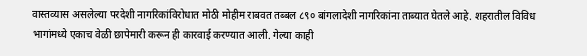वास्तव्यास असलेल्या परदेशी नागरिकांविरोधात मोठी मोहीम राबवत तब्बल ८९० बांगलादेशी नागरिकांना ताब्यात घेतले आहे. शहरातील विविध भागांमध्ये एकाच वेळी छापेमारी करून ही कारवाई करण्यात आली. गेल्या काही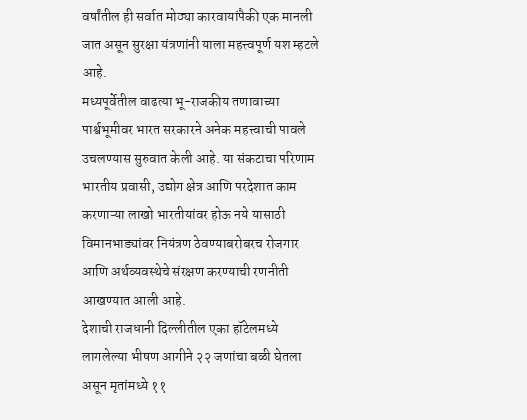वर्षांतील ही सर्वात मोठ्या कारवायांपैकी एक मानली जात असून सुरक्षा यंत्रणांनी याला महत्त्वपूर्ण यश म्हटले आहे.
मध्यपूर्वेतील वाढत्या भू-राजकीय तणावाच्या पार्श्वभूमीवर भारत सरकारने अनेक महत्त्वाची पावले उचलण्यास सुरुवात केली आहे. या संकटाचा परिणाम भारतीय प्रवासी, उद्योग क्षेत्र आणि परदेशात काम करणाऱ्या लाखो भारतीयांवर होऊ नये यासाठी विमानभाड्यांवर नियंत्रण ठेवण्याबरोबरच रोजगार आणि अर्थव्यवस्थेचे संरक्षण करण्याची रणनीती आखण्यात आली आहे.
देशाची राजधानी दिल्लीतील एका हॉटेलमध्ये लागलेल्या भीषण आगीने २२ जणांचा बळी घेतला असून मृतांमध्ये ११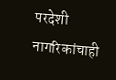परदेशी नागरिकांचाही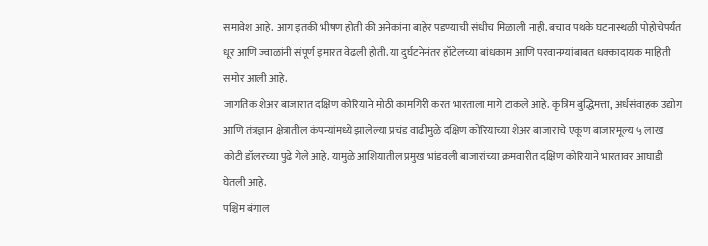समावेश आहे. आग इतकी भीषण होती की अनेकांना बाहेर पडण्याची संधीच मिळाली नाही. बचाव पथके घटनास्थळी पोहोचेपर्यंत धूर आणि ज्वाळांनी संपूर्ण इमारत वेढली होती. या दुर्घटनेनंतर हॉटेलच्या बांधकाम आणि परवानग्यांबाबत धक्कादायक माहिती समोर आली आहे.
जागतिक शेअर बाजारात दक्षिण कोरियाने मोठी कामगिरी करत भारताला मागे टाकले आहे. कृत्रिम बुद्धिमत्ता, अर्धसंवाहक उद्योग आणि तंत्रज्ञान क्षेत्रातील कंपन्यांमध्ये झालेल्या प्रचंड वाढीमुळे दक्षिण कोरियाच्या शेअर बाजाराचे एकूण बाजारमूल्य ५ लाख कोटी डॉलरच्या पुढे गेले आहे. यामुळे आशियातील प्रमुख भांडवली बाजारांच्या क्रमवारीत दक्षिण कोरियाने भारतावर आघाडी घेतली आहे.
पश्चिम बंगाल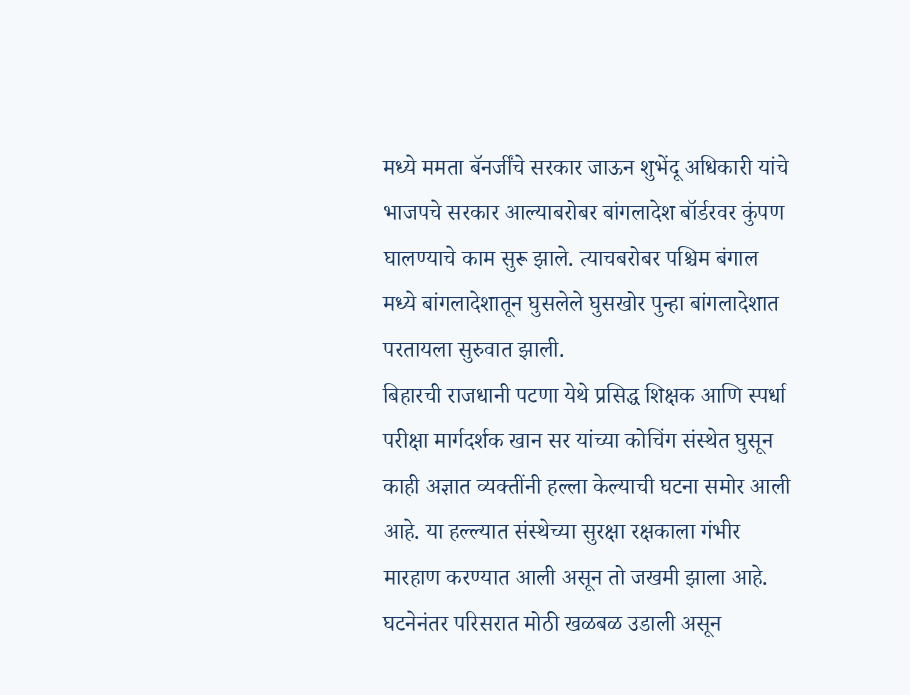मध्ये ममता बॅनर्जींचे सरकार जाऊन शुभेंदू अधिकारी यांचे भाजपचे सरकार आल्याबरोबर बांगलादेश बॉर्डरवर कुंपण घालण्याचे काम सुरू झाले. त्याचबरोबर पश्चिम बंगाल मध्ये बांगलादेशातून घुसलेले घुसखोर पुन्हा बांगलादेशात परतायला सुरुवात झाली.
बिहारची राजधानी पटणा येथे प्रसिद्ध शिक्षक आणि स्पर्धा परीक्षा मार्गदर्शक खान सर यांच्या कोचिंग संस्थेत घुसून काही अज्ञात व्यक्तींनी हल्ला केल्याची घटना समोर आली आहे. या हल्ल्यात संस्थेच्या सुरक्षा रक्षकाला गंभीर मारहाण करण्यात आली असून तो जखमी झाला आहे. घटनेनंतर परिसरात मोठी खळबळ उडाली असून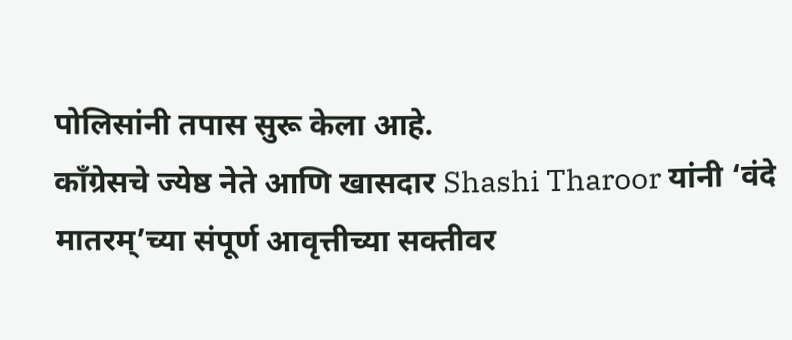पोलिसांनी तपास सुरू केला आहे.
काँग्रेसचे ज्येष्ठ नेते आणि खासदार Shashi Tharoor यांनी ‘वंदे मातरम्’च्या संपूर्ण आवृत्तीच्या सक्तीवर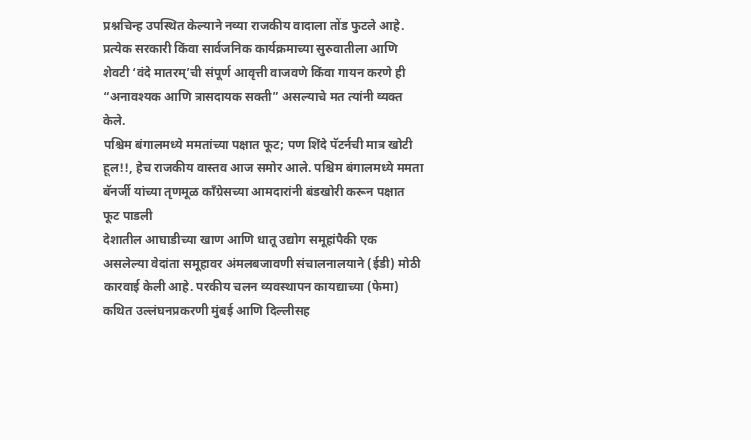प्रश्नचिन्ह उपस्थित केल्याने नव्या राजकीय वादाला तोंड फुटले आहे. प्रत्येक सरकारी किंवा सार्वजनिक कार्यक्रमाच्या सुरुवातीला आणि शेवटी ‘वंदे मातरम्’ची संपूर्ण आवृत्ती वाजवणे किंवा गायन करणे ही “अनावश्यक आणि त्रासदायक सक्ती” असल्याचे मत त्यांनी व्यक्त केले.
पश्चिम बंगालमध्ये ममतांच्या पक्षात फूट; पण शिंदे पॅटर्नची मात्र खोटी हूल!!, हेच राजकीय वास्तव आज समोर आले. पश्चिम बंगालमध्ये ममता बॅनर्जी यांच्या तृणमूळ काँग्रेसच्या आमदारांनी बंडखोरी करून पक्षात फूट पाडली
देशातील आघाडीच्या खाण आणि धातू उद्योग समूहांपैकी एक असलेल्या वेदांता समूहावर अंमलबजावणी संचालनालयाने (ईडी) मोठी कारवाई केली आहे. परकीय चलन व्यवस्थापन कायद्याच्या (फेमा) कथित उल्लंघनप्रकरणी मुंबई आणि दिल्लीसह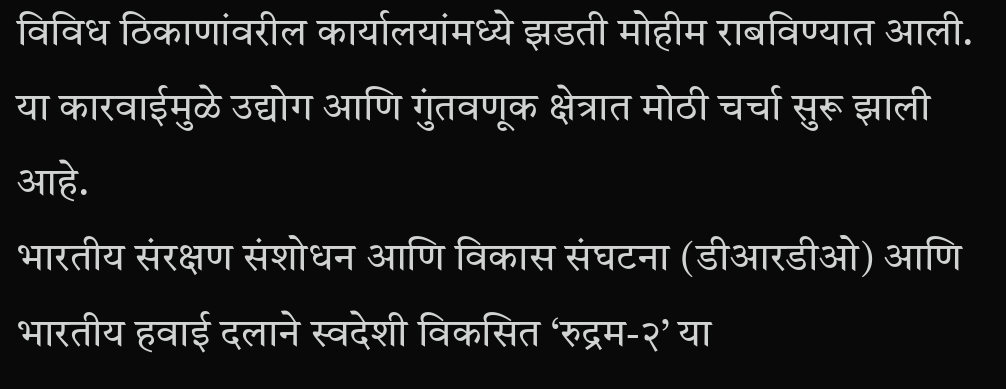विविध ठिकाणांवरील कार्यालयांमध्ये झडती मोहीम राबविण्यात आली. या कारवाईमुळे उद्योग आणि गुंतवणूक क्षेत्रात मोठी चर्चा सुरू झाली आहे.
भारतीय संरक्षण संशोधन आणि विकास संघटना (डीआरडीओ) आणि भारतीय हवाई दलाने स्वदेशी विकसित ‘रुद्रम-२’ या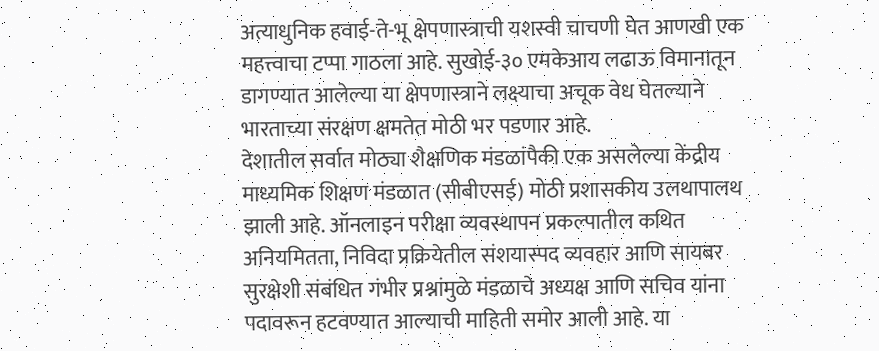अत्याधुनिक हवाई-ते-भू क्षेपणास्त्राची यशस्वी चाचणी घेत आणखी एक महत्त्वाचा टप्पा गाठला आहे. सुखोई-३० एमकेआय लढाऊ विमानातून डागण्यात आलेल्या या क्षेपणास्त्राने लक्ष्याचा अचूक वेध घेतल्याने भारताच्या संरक्षण क्षमतेत मोठी भर पडणार आहे.
देशातील सर्वात मोठ्या शैक्षणिक मंडळांपैकी एक असलेल्या केंद्रीय माध्यमिक शिक्षण मंडळात (सीबीएसई) मोठी प्रशासकीय उलथापालथ झाली आहे. ऑनलाइन परीक्षा व्यवस्थापन प्रकल्पातील कथित अनियमितता, निविदा प्रक्रियेतील संशयास्पद व्यवहार आणि सायबर सुरक्षेशी संबंधित गंभीर प्रश्नांमुळे मंडळाचे अध्यक्ष आणि सचिव यांना पदावरून हटवण्यात आल्याची माहिती समोर आली आहे. या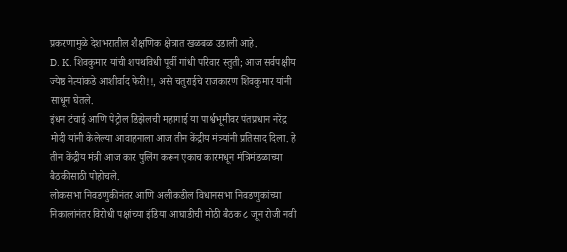प्रकरणामुळे देशभरातील शैक्षणिक क्षेत्रात खळबळ उडाली आहे.
D. K. शिवकुमार यांची शपथविधी पूर्वी गांधी परिवार स्तुती; आज सर्वपक्षीय ज्येष्ठ नेत्यांकडे आशीर्वाद फेरी!!, असे चतुराईचे राजकारण शिवकुमार यांनी साधून घेतले.
इंधन टंचाई आणि पेट्रोल डिझेलची महागाई या पार्श्वभूमीवर पंतप्रधान नरेंद्र मोदी यांनी केलेल्या आवाहनाला आज तीन केंद्रीय मंत्र्यांनी प्रतिसाद दिला. हे तीन केंद्रीय मंत्री आज कार पुलिंग करून एकाच कारमधून मंत्रिमंडळाच्या बैठकीसाठी पोहोचले.
लोकसभा निवडणुकीनंतर आणि अलीकडील विधानसभा निवडणुकांच्या निकालांनंतर विरोधी पक्षांच्या इंडिया आघाडीची मोठी बैठक ८ जून रोजी नवी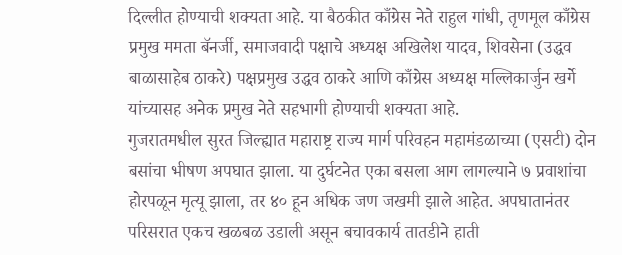दिल्लीत होण्याची शक्यता आहे. या बैठकीत काँग्रेस नेते राहुल गांधी, तृणमूल काँग्रेस प्रमुख ममता बॅनर्जी, समाजवादी पक्षाचे अध्यक्ष अखिलेश यादव, शिवसेना (उद्धव बाळासाहेब ठाकरे) पक्षप्रमुख उद्धव ठाकरे आणि काँग्रेस अध्यक्ष मल्लिकार्जुन खर्गे यांच्यासह अनेक प्रमुख नेते सहभागी होण्याची शक्यता आहे.
गुजरातमधील सुरत जिल्ह्यात महाराष्ट्र राज्य मार्ग परिवहन महामंडळाच्या (एसटी) दोन बसांचा भीषण अपघात झाला. या दुर्घटनेत एका बसला आग लागल्याने ७ प्रवाशांचा होरपळून मृत्यू झाला, तर ४० हून अधिक जण जखमी झाले आहेत. अपघातानंतर परिसरात एकच खळबळ उडाली असून बचावकार्य तातडीने हाती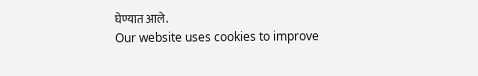घेण्यात आले.
Our website uses cookies to improve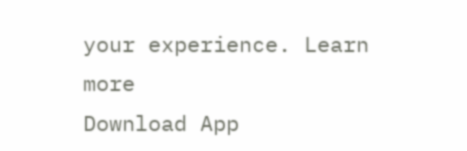your experience. Learn more
Download App